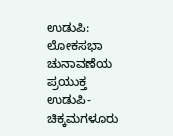ಉಡುಪಿ: ಲೋಕಸಭಾ ಚುನಾವಣೆಯ ಪ್ರಯುಕ್ತ ಉಡುಪಿ-ಚಿಕ್ಕಮಗಳೂರು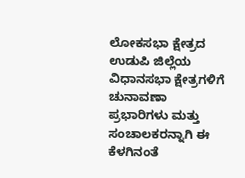ಲೋಕಸಭಾ ಕ್ಷೇತ್ರದ ಉಡುಪಿ ಜಿಲ್ಲೆಯ ವಿಧಾನಸಭಾ ಕ್ಷೇತ್ರಗಳಿಗೆ ಚುನಾವಣಾ ಪ್ರಭಾರಿಗಳು ಮತ್ತು ಸಂಚಾಲಕರನ್ನಾಗಿ ಈ ಕೆಳಗಿನಂತೆ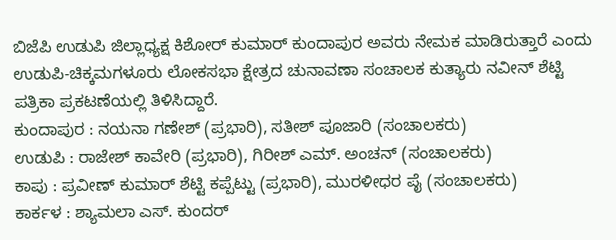ಬಿಜೆಪಿ ಉಡುಪಿ ಜಿಲ್ಲಾಧ್ಯಕ್ಷ ಕಿಶೋರ್ ಕುಮಾರ್ ಕುಂದಾಪುರ ಅವರು ನೇಮಕ ಮಾಡಿರುತ್ತಾರೆ ಎಂದು ಉಡುಪಿ-ಚಿಕ್ಕಮಗಳೂರು ಲೋಕಸಭಾ ಕ್ಷೇತ್ರದ ಚುನಾವಣಾ ಸಂಚಾಲಕ ಕುತ್ಯಾರು ನವೀನ್ ಶೆಟ್ಟಿ ಪತ್ರಿಕಾ ಪ್ರಕಟಣೆಯಲ್ಲಿ ತಿಳಿಸಿದ್ದಾರೆ.
ಕುಂದಾಪುರ : ನಯನಾ ಗಣೇಶ್ (ಪ್ರಭಾರಿ), ಸತೀಶ್ ಪೂಜಾರಿ (ಸಂಚಾಲಕರು)
ಉಡುಪಿ : ರಾಜೇಶ್ ಕಾವೇರಿ (ಪ್ರಭಾರಿ), ಗಿರೀಶ್ ಎಮ್. ಅಂಚನ್ (ಸಂಚಾಲಕರು)
ಕಾಪು : ಪ್ರವೀಣ್ ಕುಮಾರ್ ಶೆಟ್ಟಿ ಕಪ್ಪೆಟ್ಟು (ಪ್ರಭಾರಿ), ಮುರಳೀಧರ ಪೈ (ಸಂಚಾಲಕರು)
ಕಾರ್ಕಳ : ಶ್ಯಾಮಲಾ ಎಸ್. ಕುಂದರ್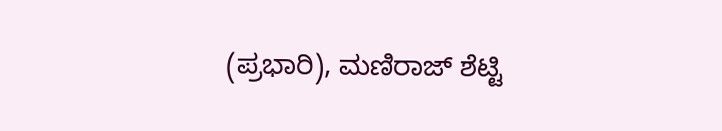(ಪ್ರಭಾರಿ), ಮಣಿರಾಜ್ ಶೆಟ್ಟಿ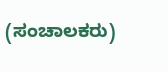(ಸಂಚಾಲಕರು)